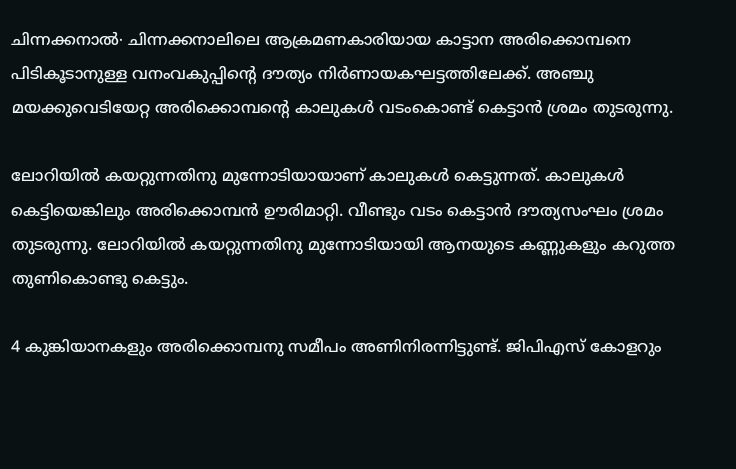ചിന്നക്കനാൽ∙ ചിന്നക്കനാലിലെ ആക്രമണകാരിയായ കാട്ടാന അരിക്കൊമ്പനെ പിടികൂടാനുള്ള വനംവകുപ്പിന്റെ ദൗത്യം നിർണായകഘട്ടത്തിലേക്ക്. അഞ്ചു മയക്കുവെടിയേറ്റ അരിക്കൊമ്പന്റെ കാലുകൾ വടംകൊണ്ട് കെട്ടാൻ ശ്രമം തുടരുന്നു.

ലോറിയിൽ കയറ്റുന്നതിനു മുന്നോടിയായാണ് കാലുകൾ കെട്ടുന്നത്. കാലുകൾ കെട്ടിയെങ്കിലും അരിക്കൊമ്പൻ ഊരിമാറ്റി. വീണ്ടും വടം കെട്ടാൻ ദൗത്യസംഘം ശ്രമം തുടരുന്നു. ലോറിയിൽ കയറ്റുന്നതിനു മുന്നോടിയായി ആനയുടെ കണ്ണുകളും കറുത്ത തുണികൊണ്ടു കെട്ടും.

4 കുങ്കിയാനകളും അരിക്കൊമ്പനു സമീപം അണിനിരന്നിട്ടുണ്ട്. ജിപിഎസ് കോളറും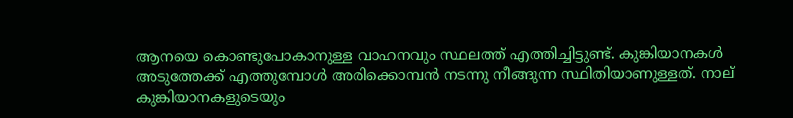ആനയെ കൊണ്ടുപോകാനുള്ള വാഹനവും സ്ഥലത്ത് എത്തിച്ചിട്ടുണ്ട്. കുങ്കിയാനകള്‍ അടുത്തേക്ക് എത്തുമ്പോള്‍ അരിക്കൊമ്പന്‍ നടന്നു നീങ്ങുന്ന സ്ഥിതിയാണുള്ളത്. നാല് കുങ്കിയാനകളുടെയും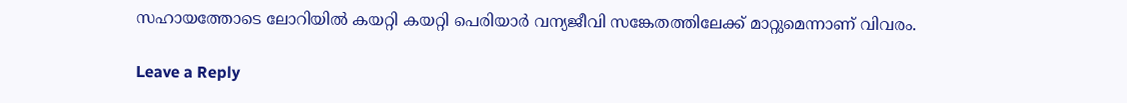സഹായത്തോടെ ലോറിയില്‍ കയറ്റി കയറ്റി പെരിയാർ വന്യജീവി സങ്കേതത്തിലേക്ക് മാറ്റുമെന്നാണ് വിവരം.

Leave a Reply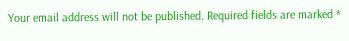Your email address will not be published. Required fields are marked *